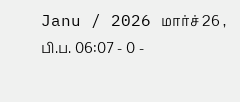Janu / 2026 மார்ச் 26 , பி.ப. 06:07 - 0 -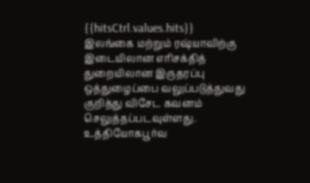{{hitsCtrl.values.hits}}
இலங்கை மற்றும் ரஷ்யாவிற்கு இடையிலான எரிசக்தித் துறையிலான இருதரப்பு ஒத்துழைப்பை வலுப்படுத்துவது குறித்து விசேட கவனம் செலுத்தப்படவுள்ளது.
உத்தியோகபூர்வ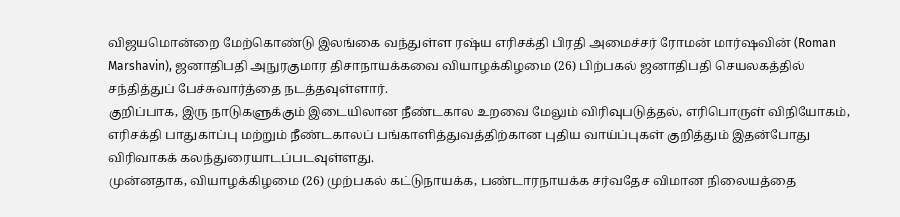விஜயமொன்றை மேற்கொண்டு இலங்கை வந்துள்ள ரஷ்ய எரிசக்தி பிரதி அமைச்சர் ரோமன் மார்ஷவின் (Roman Marshavin), ஜனாதிபதி அநுரகுமார திசாநாயக்கவை வியாழக்கிழமை (26) பிற்பகல் ஜனாதிபதி செயலகத்தில் சந்தித்துப் பேச்சுவார்த்தை நடத்தவுள்ளார்.
குறிப்பாக, இரு நாடுகளுக்கும் இடையிலான நீண்டகால உறவை மேலும் விரிவுபடுத்தல், எரிபொருள் விநியோகம், எரிசக்தி பாதுகாப்பு மற்றும் நீண்டகாலப் பங்காளித்துவத்திற்கான புதிய வாய்ப்புகள் குறித்தும் இதன்போது விரிவாகக் கலந்துரையாடப்படவுள்ளது.
முன்னதாக, வியாழக்கிழமை (26) முற்பகல் கட்டுநாயக்க, பண்டாரநாயக்க சர்வதேச விமான நிலையத்தை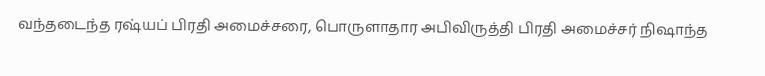வந்தடைந்த ரஷ்யப் பிரதி அமைச்சரை, பொருளாதார அபிவிருத்தி பிரதி அமைச்சர் நிஷாந்த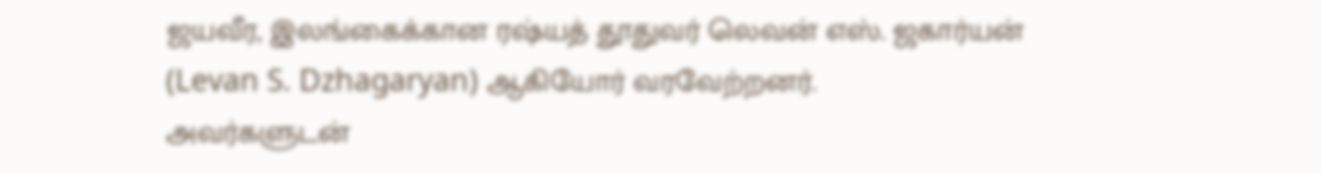ஜயவீர, இலங்கைக்கான ரஷ்யத் தூதுவர் லெவன் எஸ். ஜகார்யன் (Levan S. Dzhagaryan) ஆகியோர் வரவேற்றனர்.
அவர்களுடன்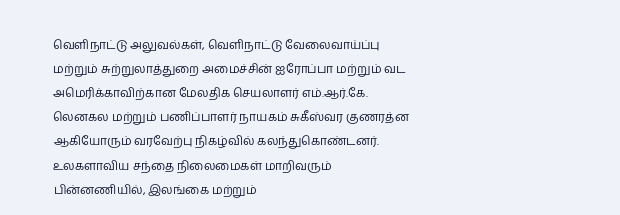வெளிநாட்டு அலுவல்கள், வெளிநாட்டு வேலைவாய்ப்பு மற்றும் சுற்றுலாத்துறை அமைச்சின் ஐரோப்பா மற்றும் வட அமெரிக்காவிற்கான மேலதிக செயலாளர் எம்.ஆர்.கே. லெனகல மற்றும் பணிப்பாளர் நாயகம் சுகீஸ்வர குணரத்ன ஆகியோரும் வரவேற்பு நிகழ்வில் கலந்துகொண்டனர்.
உலகளாவிய சந்தை நிலைமைகள் மாறிவரும் பின்னணியில், இலங்கை மற்றும்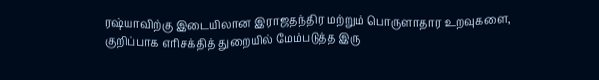ரஷ்யாவிற்கு இடையிலான இராஜதந்திர மற்றும் பொருளாதார உறவுகளை, குறிப்பாக எரிசக்தித் துறையில் மேம்படுத்த இரு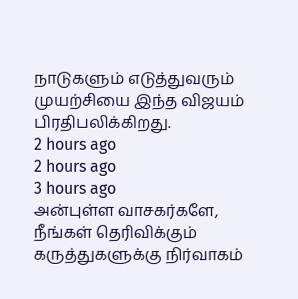நாடுகளும் எடுத்துவரும் முயற்சியை இந்த விஜயம் பிரதிபலிக்கிறது.
2 hours ago
2 hours ago
3 hours ago
அன்புள்ள வாசகர்களே,
நீங்கள் தெரிவிக்கும் கருத்துகளுக்கு நிர்வாகம்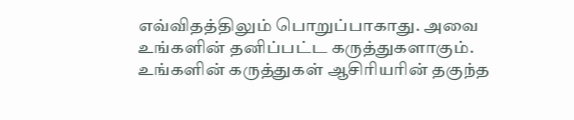எவ்விதத்திலும் பொறுப்பாகாது. அவை உங்களின் தனிப்பட்ட கருத்துகளாகும். உங்களின் கருத்துகள் ஆசிரியரின் தகுந்த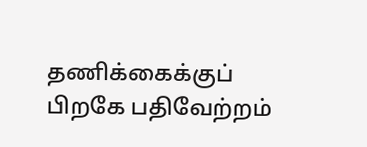தணிக்கைக்குப் பிறகே பதிவேற்றம்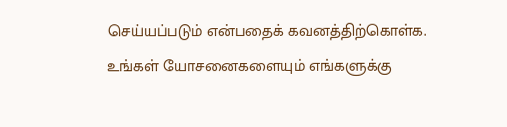செய்யப்படும் என்பதைக் கவனத்திற்கொள்க. உங்கள் யோசனைகளையும் எங்களுக்கு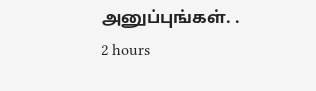அனுப்புங்கள். .
2 hours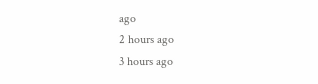ago
2 hours ago
3 hours ago